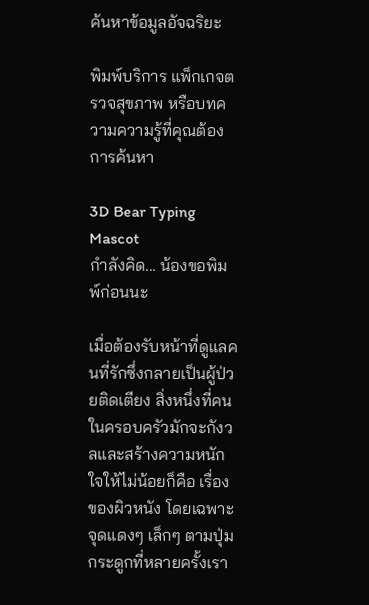ค้นหาข้อมูลอัจฉริยะ

พิมพ์บริการ แพ็กเกจตรวจสุขภาพ หรือบทความความรู้ที่คุณต้องการค้นหา

3D Bear Typing Mascot
กำลังคิด... น้องขอพิมพ์ก่อนนะ

เมื่อต้องรับหน้าที่ดูแลคนที่รักซึ่งกลายเป็นผู้ป่วยติดเตียง สิ่งหนึ่งที่คนในครอบครัวมักจะกังวลและสร้างความหนักใจให้ไม่น้อยก็คือ เรื่องของผิวหนัง โดยเฉพาะจุดแดงๆ เล็กๆ ตามปุ่มกระดูกที่หลายครั้งเรา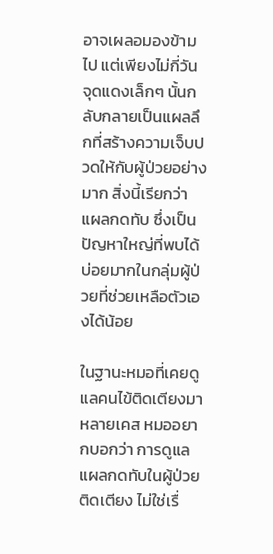อาจเผลอมองข้ามไป แต่เพียงไม่กี่วัน จุดแดงเล็กๆ นั้นกลับกลายเป็นแผลลึกที่สร้างความเจ็บปวดให้กับผู้ป่วยอย่างมาก สิ่งนี้เรียกว่า แผลกดทับ ซึ่งเป็นปัญหาใหญ่ที่พบได้บ่อยมากในกลุ่มผู้ป่วยที่ช่วยเหลือตัวเองได้น้อย

ในฐานะหมอที่เคยดูแลคนไข้ติดเตียงมาหลายเคส หมออยากบอกว่า การดูแลแผลกดทับในผู้ป่วยติดเตียง ไม่ใช่เรื่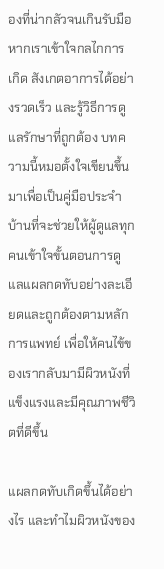องที่น่ากลัวจนเกินรับมือ หากเราเข้าใจกลไกการเกิด สังเกตอาการได้อย่างรวดเร็ว และรู้วิธีการดูแลรักษาที่ถูกต้อง บทความนี้หมอตั้งใจเขียนขึ้นมาเพื่อเป็นคู่มือประจำบ้านที่จะช่วยให้ผู้ดูแลทุกคนเข้าใจขั้นตอนการดูแลแผลกดทับอย่างละเอียดและถูกต้องตามหลักการแพทย์ เพื่อให้คนไข้ของเรากลับมามีผิวหนังที่แข็งแรงและมีคุณภาพชีวิตที่ดีขึ้น

แผลกดทับเกิดขึ้นได้อย่างไร และทำไมผิวหนังของ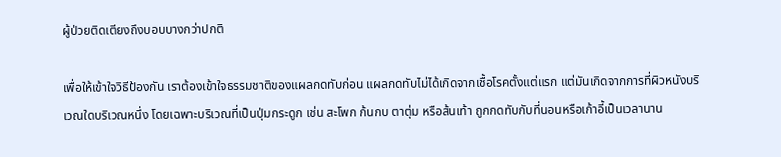ผู้ป่วยติดเตียงถึงบอบบางกว่าปกติ

เพื่อให้เข้าใจวิธีป้องกัน เราต้องเข้าใจธรรมชาติของแผลกดทับก่อน แผลกดทับไม่ได้เกิดจากเชื้อโรคตั้งแต่แรก แต่มันเกิดจากการที่ผิวหนังบริเวณใดบริเวณหนึ่ง โดยเฉพาะบริเวณที่เป็นปุ่มกระดูก เช่น สะโพก ก้นกบ ตาตุ่ม หรือส้นเท้า ถูกกดทับกับที่นอนหรือเก้าอี้เป็นเวลานาน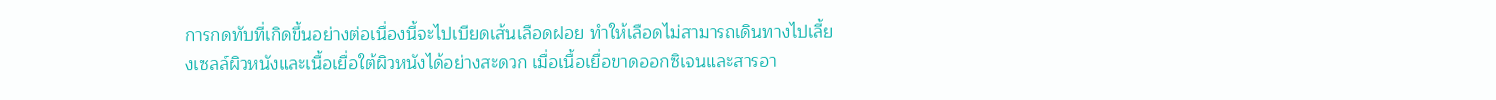การกดทับที่เกิดขึ้นอย่างต่อเนื่องนี้จะไปเบียดเส้นเลือดฝอย ทำให้เลือดไม่สามารถเดินทางไปเลี้ยงเซลล์ผิวหนังและเนื้อเยื่อใต้ผิวหนังได้อย่างสะดวก เมื่อเนื้อเยื่อขาดออกซิเจนและสารอา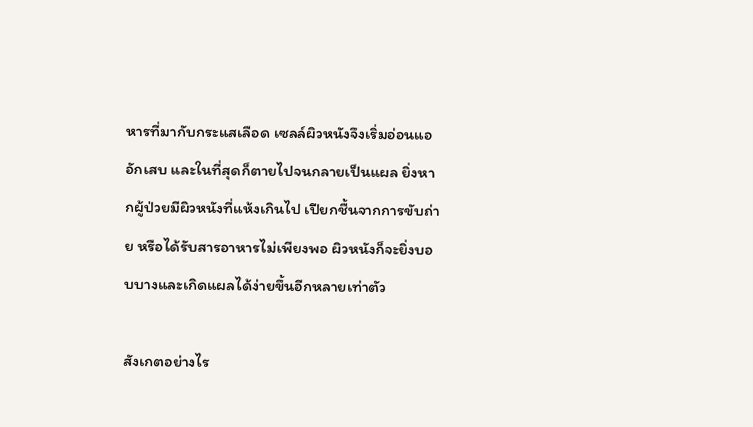หารที่มากับกระแสเลือด เซลล์ผิวหนังจึงเริ่มอ่อนแอ อักเสบ และในที่สุดก็ตายไปจนกลายเป็นแผล ยิ่งหากผู้ป่วยมีผิวหนังที่แห้งเกินไป เปียกชื้นจากการขับถ่าย หรือได้รับสารอาหารไม่เพียงพอ ผิวหนังก็จะยิ่งบอบบางและเกิดแผลได้ง่ายขึ้นอีกหลายเท่าตัว

สังเกตอย่างไร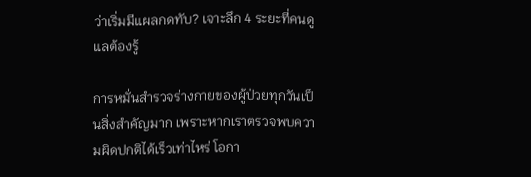ว่าเริ่มมีแผลกดทับ? เจาะลึก 4 ระยะที่คนดูแลต้องรู้

การหมั่นสำรวจร่างกายของผู้ป่วยทุกวันเป็นสิ่งสำคัญมาก เพราะหากเราตรวจพบความผิดปกติได้เร็วเท่าไหร่ โอกา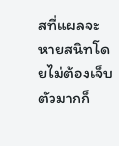สที่แผลจะหายสนิทโดยไม่ต้องเจ็บตัวมากก็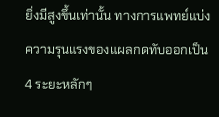ยิ่งมีสูงขึ้นเท่านั้น ทางการแพทย์แบ่งความรุนแรงของแผลกดทับออกเป็น 4 ระยะหลักๆ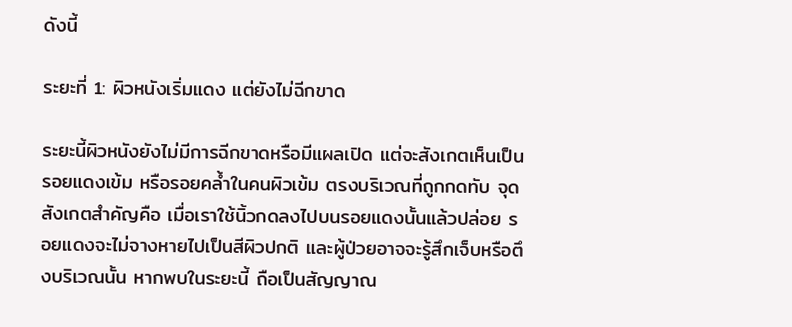ดังนี้

ระยะที่ 1: ผิวหนังเริ่มแดง แต่ยังไม่ฉีกขาด

ระยะนี้ผิวหนังยังไม่มีการฉีกขาดหรือมีแผลเปิด แต่จะสังเกตเห็นเป็นรอยแดงเข้ม หรือรอยคล้ำในคนผิวเข้ม ตรงบริเวณที่ถูกกดทับ จุดสังเกตสำคัญคือ เมื่อเราใช้นิ้วกดลงไปบนรอยแดงนั้นแล้วปล่อย รอยแดงจะไม่จางหายไปเป็นสีผิวปกติ และผู้ป่วยอาจจะรู้สึกเจ็บหรือตึงบริเวณนั้น หากพบในระยะนี้ ถือเป็นสัญญาณ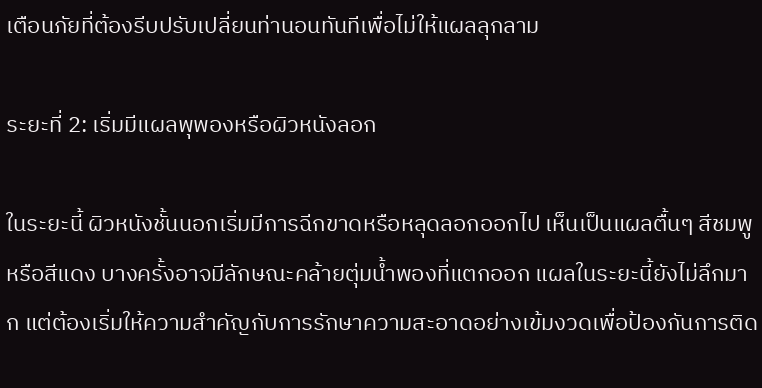เตือนภัยที่ต้องรีบปรับเปลี่ยนท่านอนทันทีเพื่อไม่ให้แผลลุกลาม

ระยะที่ 2: เริ่มมีแผลพุพองหรือผิวหนังลอก

ในระยะนี้ ผิวหนังชั้นนอกเริ่มมีการฉีกขาดหรือหลุดลอกออกไป เห็นเป็นแผลตื้นๆ สีชมพูหรือสีแดง บางครั้งอาจมีลักษณะคล้ายตุ่มน้ำพองที่แตกออก แผลในระยะนี้ยังไม่ลึกมาก แต่ต้องเริ่มให้ความสำคัญกับการรักษาความสะอาดอย่างเข้มงวดเพื่อป้องกันการติด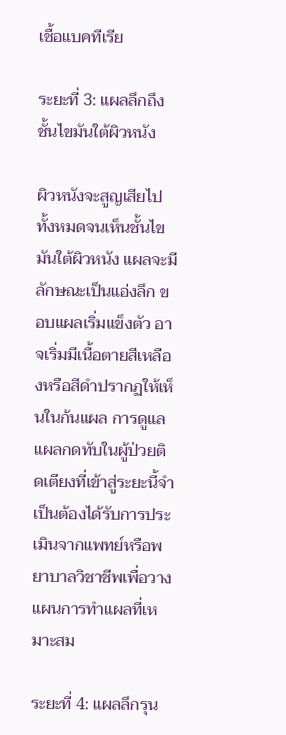เชื้อแบคทีเรีย

ระยะที่ 3: แผลลึกถึงชั้นไขมันใต้ผิวหนัง

ผิวหนังจะสูญเสียไปทั้งหมดจนเห็นชั้นไขมันใต้ผิวหนัง แผลจะมีลักษณะเป็นแอ่งลึก ขอบแผลเริ่มแข็งตัว อาจเริ่มมีเนื้อตายสีเหลืองหรือสีดำปรากฏให้เห็นในก้นแผล การดูแลแผลกดทับในผู้ป่วยติดเตียงที่เข้าสู่ระยะนี้จำเป็นต้องได้รับการประเมินจากแพทย์หรือพยาบาลวิชาชีพเพื่อวางแผนการทำแผลที่เหมาะสม

ระยะที่ 4: แผลลึกรุน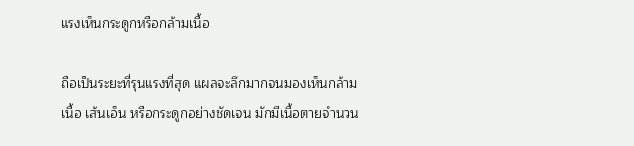แรงเห็นกระดูกหรือกล้ามเนื้อ

ถือเป็นระยะที่รุนแรงที่สุด แผลจะลึกมากจนมองเห็นกล้ามเนื้อ เส้นเอ็น หรือกระดูกอย่างชัดเจน มักมีเนื้อตายจำนวน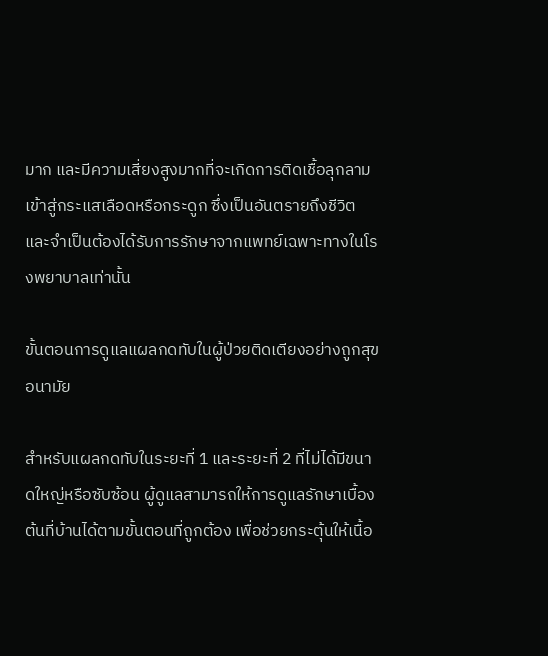มาก และมีความเสี่ยงสูงมากที่จะเกิดการติดเชื้อลุกลามเข้าสู่กระแสเลือดหรือกระดูก ซึ่งเป็นอันตรายถึงชีวิตและจำเป็นต้องได้รับการรักษาจากแพทย์เฉพาะทางในโรงพยาบาลเท่านั้น

ขั้นตอนการดูแลแผลกดทับในผู้ป่วยติดเตียงอย่างถูกสุขอนามัย

สำหรับแผลกดทับในระยะที่ 1 และระยะที่ 2 ที่ไม่ได้มีขนาดใหญ่หรือซับซ้อน ผู้ดูแลสามารถให้การดูแลรักษาเบื้องต้นที่บ้านได้ตามขั้นตอนที่ถูกต้อง เพื่อช่วยกระตุ้นให้เนื้อ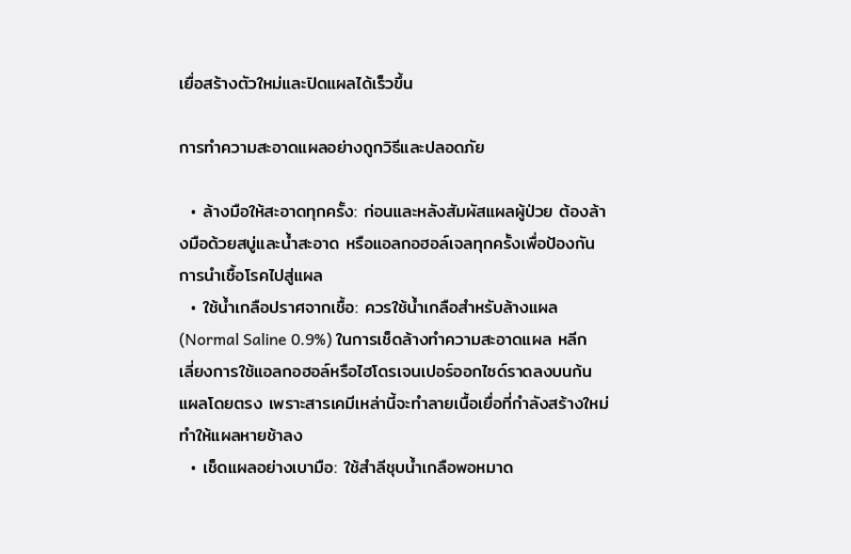เยื่อสร้างตัวใหม่และปิดแผลได้เร็วขึ้น

การทำความสะอาดแผลอย่างถูกวิธีและปลอดภัย

  • ล้างมือให้สะอาดทุกครั้ง: ก่อนและหลังสัมผัสแผลผู้ป่วย ต้องล้างมือด้วยสบู่และน้ำสะอาด หรือแอลกอฮอล์เจลทุกครั้งเพื่อป้องกันการนำเชื้อโรคไปสู่แผล
  • ใช้น้ำเกลือปราศจากเชื้อ: ควรใช้น้ำเกลือสำหรับล้างแผล (Normal Saline 0.9%) ในการเช็ดล้างทำความสะอาดแผล หลีกเลี่ยงการใช้แอลกอฮอล์หรือไฮโดรเจนเปอร์ออกไซด์ราดลงบนก้นแผลโดยตรง เพราะสารเคมีเหล่านี้จะทำลายเนื้อเยื่อที่กำลังสร้างใหม่ ทำให้แผลหายช้าลง
  • เช็ดแผลอย่างเบามือ: ใช้สำลีชุบน้ำเกลือพอหมาด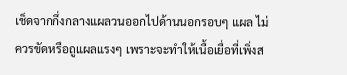เช็ดจากกึ่งกลางแผลวนออกไปด้านนอกรอบๆ แผล ไม่ควรขัดหรือถูแผลแรงๆ เพราะจะทำให้เนื้อเยื่อที่เพิ่งส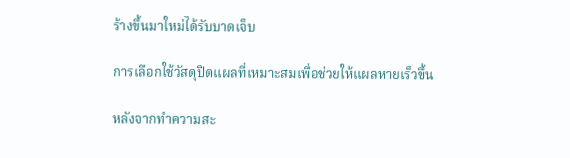ร้างขึ้นมาใหม่ได้รับบาดเจ็บ

การเลือกใช้วัสดุปิดแผลที่เหมาะสมเพื่อช่วยให้แผลหายเร็วขึ้น

หลังจากทำความสะ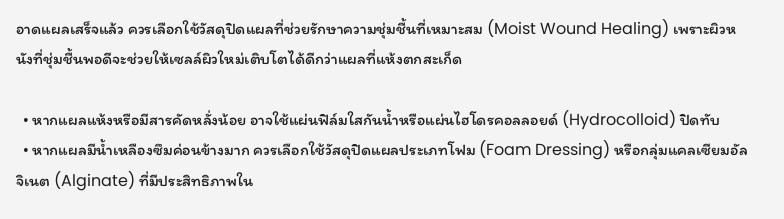อาดแผลเสร็จแล้ว ควรเลือกใช้วัสดุปิดแผลที่ช่วยรักษาความชุ่มชื้นที่เหมาะสม (Moist Wound Healing) เพราะผิวหนังที่ชุ่มชื้นพอดีจะช่วยให้เซลล์ผิวใหม่เติบโตได้ดีกว่าแผลที่แห้งตกสะเก็ด

  • หากแผลแห้งหรือมีสารคัดหลั่งน้อย อาจใช้แผ่นฟิล์มใสกันน้ำหรือแผ่นไฮโดรคอลลอยด์ (Hydrocolloid) ปิดทับ
  • หากแผลมีน้ำเหลืองซึมค่อนข้างมาก ควรเลือกใช้วัสดุปิดแผลประเภทโฟม (Foam Dressing) หรือกลุ่มแคลเซียมอัลจิเนต (Alginate) ที่มีประสิทธิภาพใน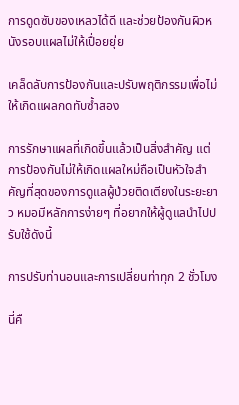การดูดซับของเหลวได้ดี และช่วยป้องกันผิวหนังรอบแผลไม่ให้เปื่อยยุ่ย

เคล็ดลับการป้องกันและปรับพฤติกรรมเพื่อไม่ให้เกิดแผลกดทับซ้ำสอง

การรักษาแผลที่เกิดขึ้นแล้วเป็นสิ่งสำคัญ แต่การป้องกันไม่ให้เกิดแผลใหม่ถือเป็นหัวใจสำคัญที่สุดของการดูแลผู้ป่วยติดเตียงในระยะยาว หมอมีหลักการง่ายๆ ที่อยากให้ผู้ดูแลนำไปปรับใช้ดังนี้

การปรับท่านอนและการเปลี่ยนท่าทุก 2 ชั่วโมง

นี่คื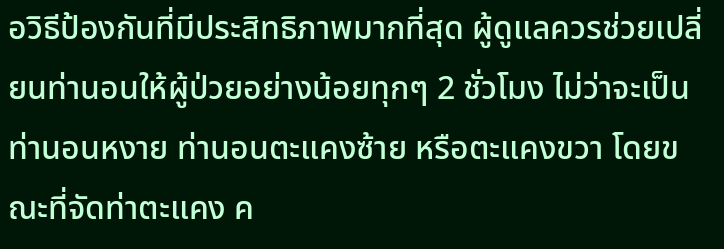อวิธีป้องกันที่มีประสิทธิภาพมากที่สุด ผู้ดูแลควรช่วยเปลี่ยนท่านอนให้ผู้ป่วยอย่างน้อยทุกๆ 2 ชั่วโมง ไม่ว่าจะเป็นท่านอนหงาย ท่านอนตะแคงซ้าย หรือตะแคงขวา โดยขณะที่จัดท่าตะแคง ค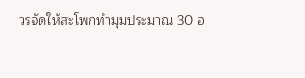วรจัดให้สะโพกทำมุมประมาณ 30 อ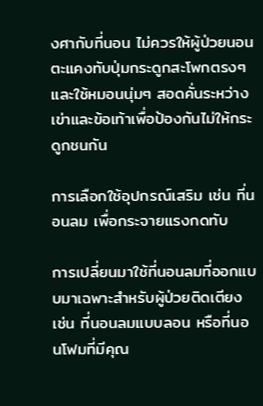งศากับที่นอน ไม่ควรให้ผู้ป่วยนอนตะแคงทับปุ่มกระดูกสะโพกตรงๆ และใช้หมอนนุ่มๆ สอดคั่นระหว่างเข่าและข้อเท้าเพื่อป้องกันไม่ให้กระดูกชนกัน

การเลือกใช้อุปกรณ์เสริม เช่น ที่นอนลม เพื่อกระจายแรงกดทับ

การเปลี่ยนมาใช้ที่นอนลมที่ออกแบบมาเฉพาะสำหรับผู้ป่วยติดเตียง เช่น ที่นอนลมแบบลอน หรือที่นอนโฟมที่มีคุณ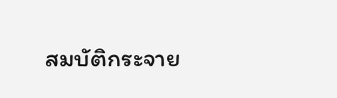สมบัติกระจาย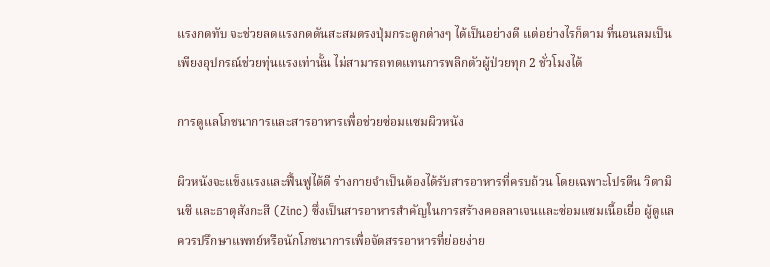แรงกดทับ จะช่วยลดแรงกดดันสะสมตรงปุ่มกระดูกต่างๆ ได้เป็นอย่างดี แต่อย่างไรก็ตาม ที่นอนลมเป็นเพียงอุปกรณ์ช่วยทุ่นแรงเท่านั้น ไม่สามารถทดแทนการพลิกตัวผู้ป่วยทุก 2 ชั่วโมงได้

การดูแลโภชนาการและสารอาหารเพื่อช่วยซ่อมแซมผิวหนัง

ผิวหนังจะแข็งแรงและฟื้นฟูได้ดี ร่างกายจำเป็นต้องได้รับสารอาหารที่ครบถ้วน โดยเฉพาะโปรตีน วิตามินซี และธาตุสังกะสี (Zinc) ซึ่งเป็นสารอาหารสำคัญในการสร้างคอลลาเจนและซ่อมแซมเนื้อเยื่อ ผู้ดูแลควรปรึกษาแพทย์หรือนักโภชนาการเพื่อจัดสรรอาหารที่ย่อยง่าย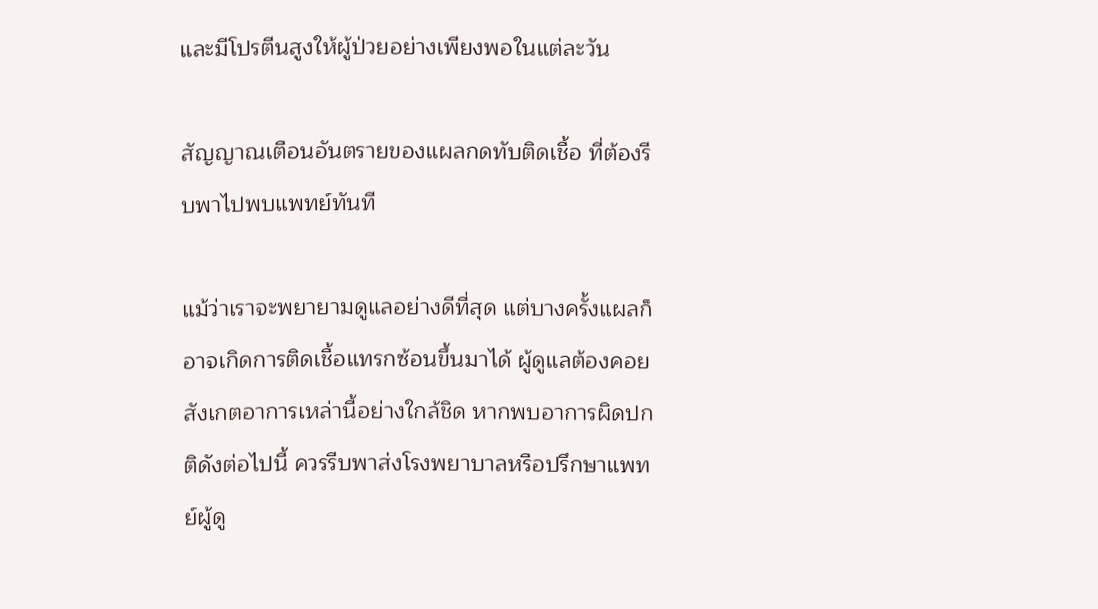และมีโปรตีนสูงให้ผู้ป่วยอย่างเพียงพอในแต่ละวัน

สัญญาณเตือนอันตรายของแผลกดทับติดเชื้อ ที่ต้องรีบพาไปพบแพทย์ทันที

แม้ว่าเราจะพยายามดูแลอย่างดีที่สุด แต่บางครั้งแผลก็อาจเกิดการติดเชื้อแทรกซ้อนขึ้นมาได้ ผู้ดูแลต้องคอยสังเกตอาการเหล่านี้อย่างใกล้ชิด หากพบอาการผิดปกติดังต่อไปนี้ ควรรีบพาส่งโรงพยาบาลหรือปรึกษาแพทย์ผู้ดู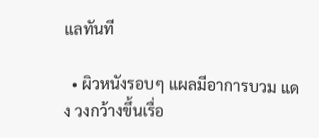แลทันที

  • ผิวหนังรอบๆ แผลมีอาการบวม แดง วงกว้างขึ้นเรื่อ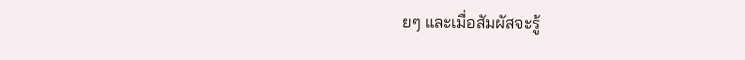ยๆ และเมื่อสัมผัสจะรู้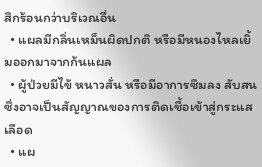สึกร้อนกว่าบริเวณอื่น
  • แผลมีกลิ่นเหม็นผิดปกติ หรือมีหนองไหลเยิ้มออกมาจากก้นแผล
  • ผู้ป่วยมีไข้ หนาวสั่น หรือมีอาการซึมลง สับสน ซึ่งอาจเป็นสัญญาณของการติดเชื้อเข้าสู่กระแสเลือด
  • แผ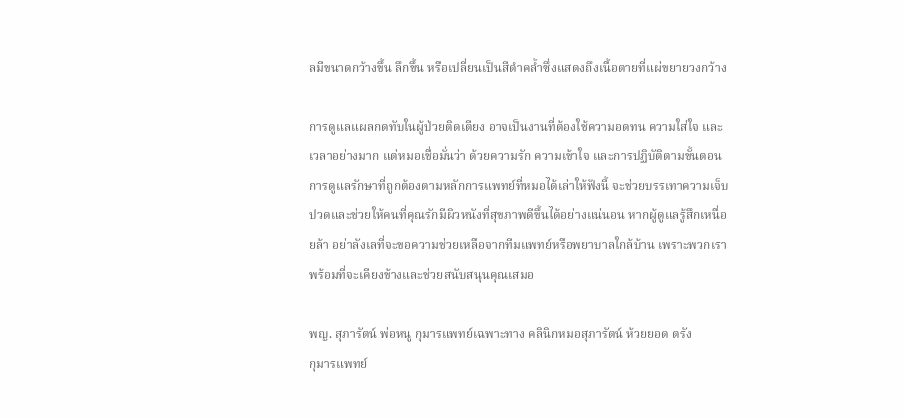ลมีขนาดกว้างขึ้น ลึกขึ้น หรือเปลี่ยนเป็นสีดำคล้ำซึ่งแสดงถึงเนื้อตายที่แผ่ขยายวงกว้าง

การดูแลแผลกดทับในผู้ป่วยติดเตียง อาจเป็นงานที่ต้องใช้ความอดทน ความใส่ใจ และเวลาอย่างมาก แต่หมอเชื่อมั่นว่า ด้วยความรัก ความเข้าใจ และการปฏิบัติตามขั้นตอนการดูแลรักษาที่ถูกต้องตามหลักการแพทย์ที่หมอได้เล่าให้ฟังนี้ จะช่วยบรรเทาความเจ็บปวดและช่วยให้คนที่คุณรักมีผิวหนังที่สุขภาพดีขึ้นได้อย่างแน่นอน หากผู้ดูแลรู้สึกเหนื่อยล้า อย่าลังเลที่จะขอความช่วยเหลือจากทีมแพทย์หรือพยาบาลใกล้บ้าน เพราะพวกเราพร้อมที่จะเคียงข้างและช่วยสนับสนุนคุณเสมอ

พญ. สุภารัตน์ พ่อหนู กุมารแพทย์เฉพาะทาง คลินิกหมอสุภารัตน์ ห้วยยอด ตรัง
กุมารแพทย์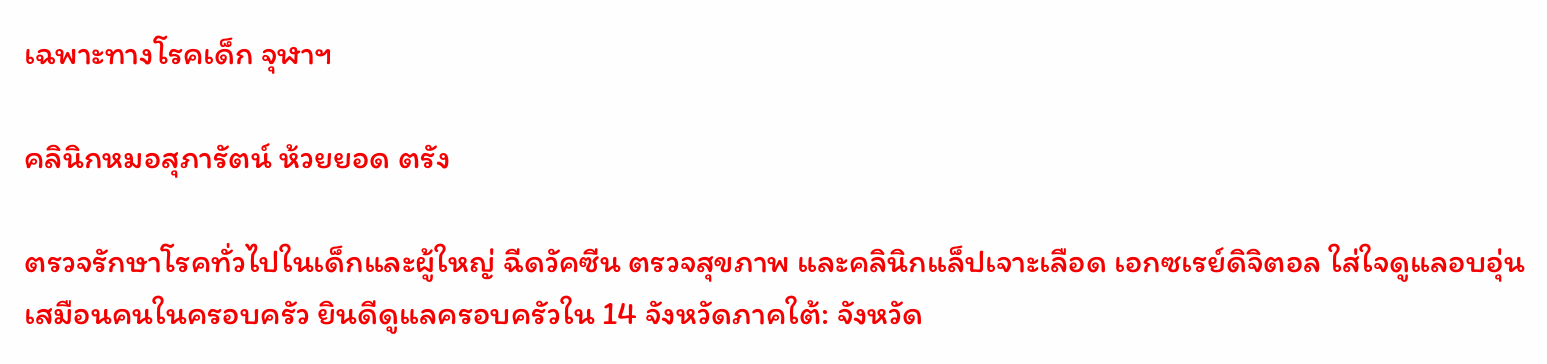เฉพาะทางโรคเด็ก จุฬาฯ

คลินิกหมอสุภารัตน์ ห้วยยอด ตรัง

ตรวจรักษาโรคทั่วไปในเด็กและผู้ใหญ่ ฉีดวัคซีน ตรวจสุขภาพ และคลินิกแล็ปเจาะเลือด เอกซเรย์ดิจิตอล ใส่ใจดูแลอบอุ่นเสมือนคนในครอบครัว ยินดีดูแลครอบครัวใน 14 จังหวัดภาคใต้: จังหวัด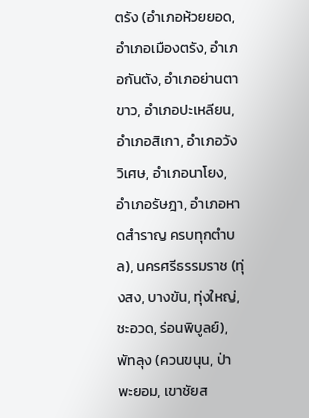ตรัง (อำเภอห้วยยอด, อำเภอเมืองตรัง, อำเภอกันตัง, อำเภอย่านตาขาว, อำเภอปะเหลียน, อำเภอสิเกา, อำเภอวังวิเศษ, อำเภอนาโยง, อำเภอรัษฎา, อำเภอหาดสำราญ ครบทุกตำบล), นครศรีธรรมราช (ทุ่งสง, บางขัน, ทุ่งใหญ่, ชะอวด, ร่อนพิบูลย์), พัทลุง (ควนขนุน, ป่าพะยอม, เขาชัยส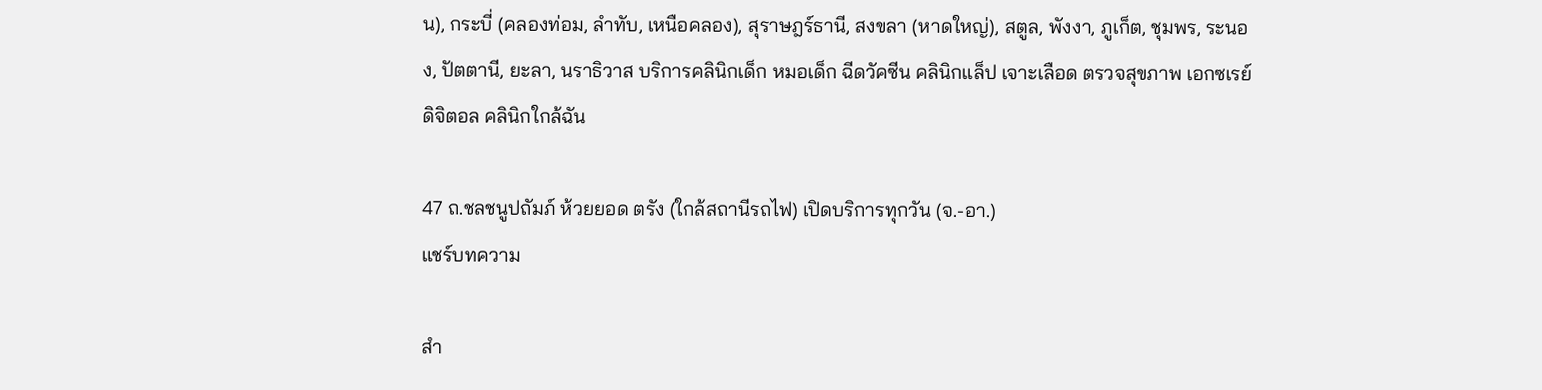น), กระบี่ (คลองท่อม, ลำทับ, เหนือคลอง), สุราษฎร์ธานี, สงขลา (หาดใหญ่), สตูล, พังงา, ภูเก็ต, ชุมพร, ระนอง, ปัตตานี, ยะลา, นราธิวาส บริการคลินิกเด็ก หมอเด็ก ฉีดวัคซีน คลินิกแล็ป เจาะเลือด ตรวจสุขภาพ เอกซเรย์ดิจิตอล คลินิกใกล้ฉัน

47 ถ.ชลชนูปถัมภ์ ห้วยยอด ตรัง (ใกล้สถานีรถไฟ) เปิดบริการทุกวัน (จ.-อา.)
แชร์บทความ

สำ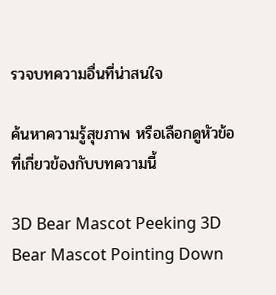รวจบทความอื่นที่น่าสนใจ

ค้นหาความรู้สุขภาพ หรือเลือกดูหัวข้อที่เกี่ยวข้องกับบทความนี้

3D Bear Mascot Peeking 3D Bear Mascot Pointing Down